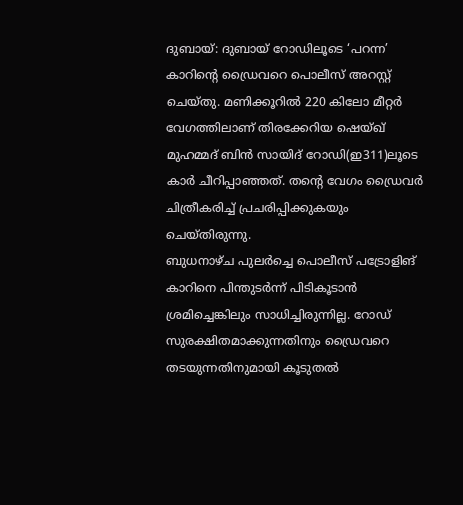ദുബായ്: ദുബായ് റോഡിലൂടെ ‘പറന്ന’ കാറിന്റെ ഡ്രൈവറെ പൊലീസ് അറസ്റ്റ് ചെയ്തു. മണിക്കൂറിൽ 220 കിലോ മീറ്റർ വേഗത്തിലാണ് തിരക്കേറിയ ഷെയ്ഖ് മുഹമ്മദ് ബിൻ സായിദ് റോഡി(ഇ311)ലൂടെ കാർ ചീറിപ്പാഞ്ഞത്. തന്റെ വേഗം ഡ്രൈവർ ചിത്രീകരിച്ച് പ്രചരിപ്പിക്കുകയും ചെയ്തിരുന്നു.
ബുധനാഴ്ച പുലർച്ചെ പൊലീസ് പട്രോളിങ് കാറിനെ പിന്തുടർന്ന് പിടികൂടാൻ ശ്രമിച്ചെങ്കിലും സാധിച്ചിരുന്നില്ല. റോഡ് സുരക്ഷിതമാക്കുന്നതിനും ഡ്രൈവറെ തടയുന്നതിനുമായി കൂടുതൽ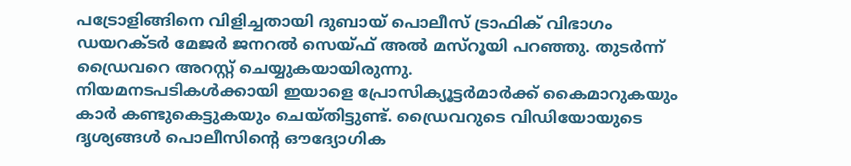പട്രോളിങ്ങിനെ വിളിച്ചതായി ദുബായ് പൊലീസ് ട്രാഫിക് വിഭാഗം ഡയറക്ടർ മേജർ ജനറൽ സെയ്ഫ് അൽ മസ്റൂയി പറഞ്ഞു. തുടർന്ന് ഡ്രൈവറെ അറസ്റ്റ് ചെയ്യുകയായിരുന്നു.
നിയമനടപടികൾക്കായി ഇയാളെ പ്രോസിക്യൂട്ടർമാർക്ക് കൈമാറുകയും കാർ കണ്ടുകെട്ടുകയും ചെയ്തിട്ടുണ്ട്. ഡ്രൈവറുടെ വിഡിയോയുടെ ദൃശ്യങ്ങൾ പൊലീസിന്റെ ഔദ്യോഗിക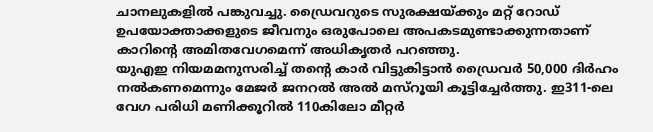ചാനലുകളിൽ പങ്കുവച്ചു. ഡ്രൈവറുടെ സുരക്ഷയ്ക്കും മറ്റ് റോഡ് ഉപയോക്താക്കളുടെ ജീവനും ഒരുപോലെ അപകടമുണ്ടാക്കുന്നതാണ് കാറിന്റെ അമിതവേഗമെന്ന് അധികൃതർ പറഞ്ഞു.
യുഎഇ നിയമമനുസരിച്ച് തന്റെ കാർ വിട്ടുകിട്ടാൻ ഡ്രൈവർ 50,000 ദിർഹം നൽകണമെന്നും മേജർ ജനറൽ അൽ മസ്റൂയി കൂട്ടിച്ചേർത്തു. ഇ311-ലെ വേഗ പരിധി മണിക്കൂറിൽ 110കിലോ മീറ്റർ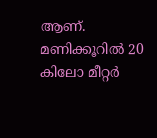ആണ്. മണിക്കൂറിൽ 20 കിലോ മീറ്റർ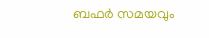ബഫർ സമയവും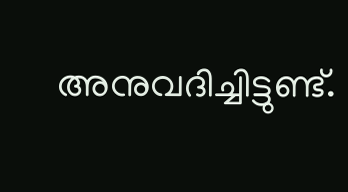അനുവദിച്ചിട്ടുണ്ട്.